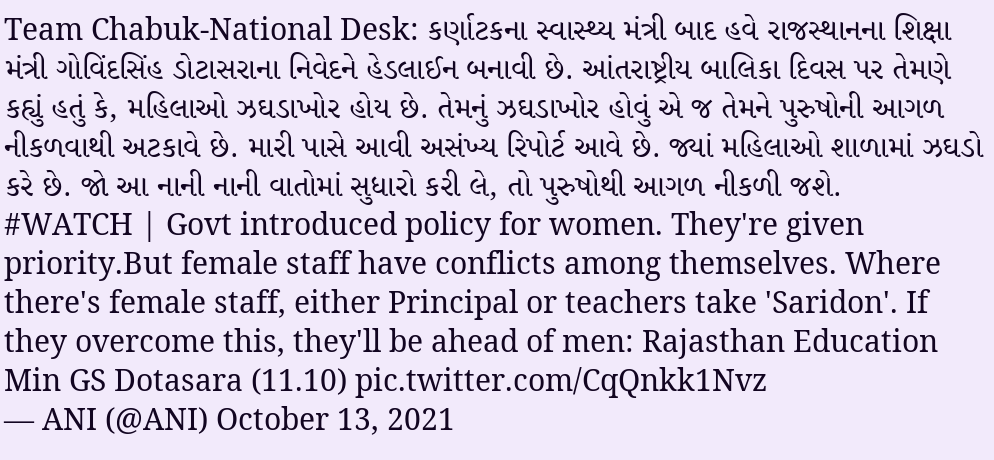Team Chabuk-National Desk: કર્ણાટકના સ્વાસ્થ્ય મંત્રી બાદ હવે રાજસ્થાનના શિક્ષા મંત્રી ગોવિંદસિંહ ડોટાસરાના નિવેદને હેડલાઈન બનાવી છે. આંતરાષ્ટ્રીય બાલિકા દિવસ પર તેમણે કહ્યું હતું કે, મહિલાઓ ઝઘડાખોર હોય છે. તેમનું ઝઘડાખોર હોવું એ જ તેમને પુરુષોની આગળ નીકળવાથી અટકાવે છે. મારી પાસે આવી અસંખ્ય રિપોર્ટ આવે છે. જ્યાં મહિલાઓ શાળામાં ઝઘડો કરે છે. જો આ નાની નાની વાતોમાં સુધારો કરી લે, તો પુરુષોથી આગળ નીકળી જશે.
#WATCH | Govt introduced policy for women. They're given priority.But female staff have conflicts among themselves. Where there's female staff, either Principal or teachers take 'Saridon'. If they overcome this, they'll be ahead of men: Rajasthan Education Min GS Dotasara (11.10) pic.twitter.com/CqQnkk1Nvz
— ANI (@ANI) October 13, 2021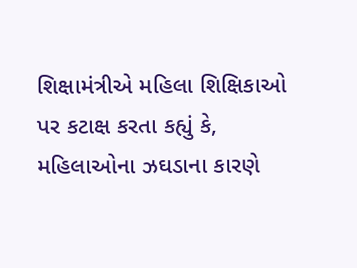શિક્ષામંત્રીએ મહિલા શિક્ષિકાઓ પર કટાક્ષ કરતા કહ્યું કે, મહિલાઓના ઝઘડાના કારણે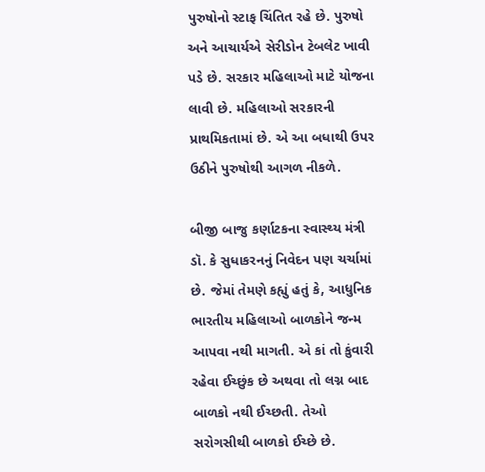પુરુષોનો સ્ટાફ ચિંતિત રહે છે. પુરુષો અને આચાર્યએ સેરીડોન ટેબલેટ ખાવી પડે છે. સરકાર મહિલાઓ માટે યોજના લાવી છે. મહિલાઓ સરકારની પ્રાથમિકતામાં છે. એ આ બધાથી ઉપર ઉઠીને પુરુષોથી આગળ નીકળે.

બીજી બાજુ કર્ણાટકના સ્વાસ્થ્ય મંત્રી ડૉ. કે સુધાકરનનું નિવેદન પણ ચર્ચામાં છે. જેમાં તેમણે કહ્યું હતું કે, આધુનિક ભારતીય મહિલાઓ બાળકોને જન્મ આપવા નથી માગતી. એ કાં તો કુંવારી રહેવા ઈચ્છુંક છે અથવા તો લગ્ન બાદ બાળકો નથી ઈચ્છતી. તેઓ સરોગસીથી બાળકો ઈચ્છે છે.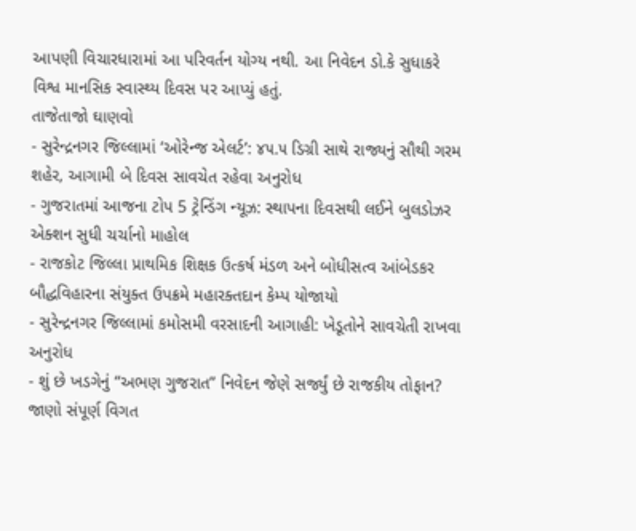આપણી વિચારધારામાં આ પરિવર્તન યોગ્ય નથી. આ નિવેદન ડો.કે સુધાકરે વિશ્વ માનસિક સ્વાસ્થ્ય દિવસ પર આપ્યું હતું.
તાજેતાજો ઘાણવો
- સુરેન્દ્રનગર જિલ્લામાં ‘ઓરેન્જ એલર્ટ’: ૪૫.૫ ડિગ્રી સાથે રાજ્યનું સૌથી ગરમ શહેર, આગામી બે દિવસ સાવચેત રહેવા અનુરોધ
- ગુજરાતમાં આજના ટોપ 5 ટ્રેન્ડિંગ ન્યૂઝ: સ્થાપના દિવસથી લઈને બુલડોઝર એક્શન સુધી ચર્ચાનો માહોલ
- રાજકોટ જિલ્લા પ્રાથમિક શિક્ષક ઉત્કર્ષ મંડળ અને બોધીસત્વ આંબેડકર બૌદ્ધવિહારના સંયુક્ત ઉપક્રમે મહારક્તદાન કેમ્પ યોજાયો
- સુરેન્દ્રનગર જિલ્લામાં કમોસમી વરસાદની આગાહી: ખેડૂતોને સાવચેતી રાખવા અનુરોધ
- શું છે ખડગેનું “અભણ ગુજરાત” નિવેદન જેણે સર્જ્યું છે રાજકીય તોફાન? જાણો સંપૂર્ણ વિગત